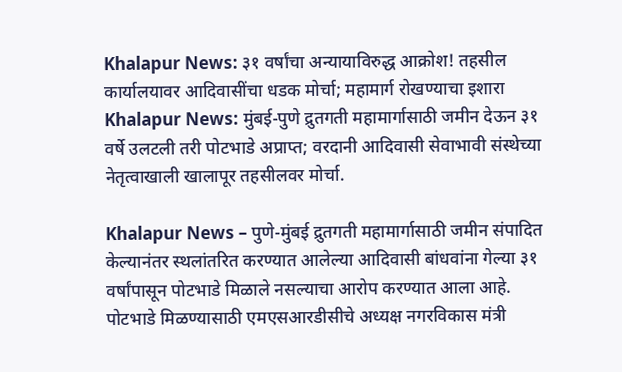Khalapur News: ३१ वर्षांचा अन्यायाविरुद्ध आक्रोश! तहसील कार्यालयावर आदिवासींचा धडक मोर्चा; महामार्ग रोखण्याचा इशारा
Khalapur News: मुंबई-पुणे द्रुतगती महामार्गासाठी जमीन देऊन ३१ वर्षे उलटली तरी पोटभाडे अप्राप्त; वरदानी आदिवासी सेवाभावी संस्थेच्या नेतृत्वाखाली खालापूर तहसीलवर मोर्चा.

Khalapur News – पुणे-मुंबई द्रुतगती महामार्गासाठी जमीन संपादित केल्यानंतर स्थलांतरित करण्यात आलेल्या आदिवासी बांधवांना गेल्या ३१ वर्षांपासून पोटभाडे मिळाले नसल्याचा आरोप करण्यात आला आहे. पोटभाडे मिळण्यासाठी एमएसआरडीसीचे अध्यक्ष नगरविकास मंत्री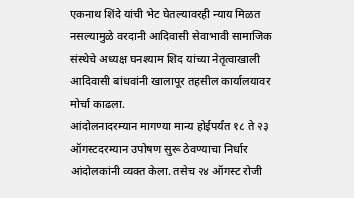एकनाथ शिंदे यांची भेट घेतल्यावरही न्याय मिळत नसल्यामुळे वरदानी आदिवासी सेवाभावी सामाजिक संस्थेचे अध्यक्ष घनश्याम शिद यांच्या नेतृत्वाखाली आदिवासी बांधवांनी खालापूर तहसील कार्यालयावर मोर्चा काढला.
आंदोलनादरम्यान मागण्या मान्य होईपर्यंत १८ ते २३ ऑगस्टदरम्यान उपोषण सुरू ठेवण्याचा निर्धार आंदोलकांनी व्यक्त केला. तसेच २४ ऑगस्ट रोजी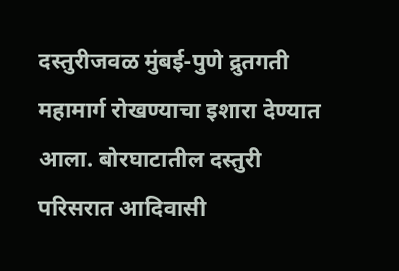दस्तुरीजवळ मुंबई-पुणे द्रुतगती महामार्ग रोखण्याचा इशारा देण्यात आला. बोरघाटातील दस्तुरी परिसरात आदिवासी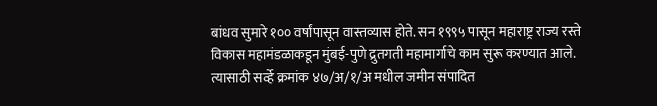बांधव सुमारे १०० वर्षांपासून वास्तव्यास होते. सन १९९५ पासून महाराष्ट्र राज्य रस्ते विकास महामंडळाकडून मुंबई-पुणे द्रुतगती महामार्गाचे काम सुरू करण्यात आले.
त्यासाठी सर्व्हे क्रमांक ४७/अ/१/अ मधील जमीन संपादित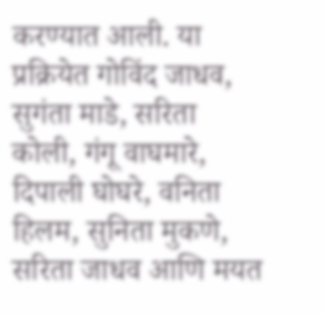करण्यात आली. या प्रक्रियेत गोविंद जाधव, सुगंता माडे, सरिता कोली, गंगू वाघमारे, दिपाली घोघरे, वनिता हिलम, सुनिता मुकणे, सरिता जाधव आणि मयत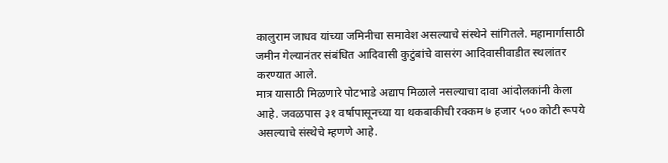कालुराम जाधव यांच्या जमिनीचा समावेश असल्याचे संस्थेने सांगितले. महामार्गासाठी जमीन गेल्यानंतर संबंधित आदिवासी कुटुंबांचे वासरंग आदिवासीवाडीत स्थलांतर करण्यात आले.
मात्र यासाठी मिळणारे पोटभाडे अद्याप मिळाले नसल्याचा दावा आंदोलकांनी केला आहे. जवळपास ३१ वर्षापासूनच्या या थकबाकीची रक्कम ७ हजार ५०० कोटी रूपये असल्याचे संस्थेचे म्हणणे आहे.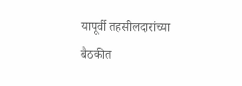यापूर्वी तहसीलदारांच्या बैठकीत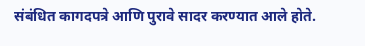संबंधित कागदपत्रे आणि पुरावे सादर करण्यात आले होते.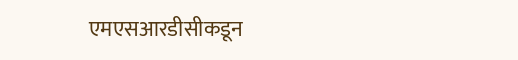एमएसआरडीसीकडून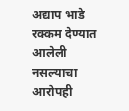अद्याप भाडे रक्कम देण्यात आलेली नसल्याचा आरोपही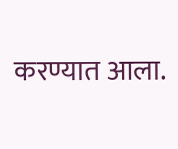करण्यात आला.